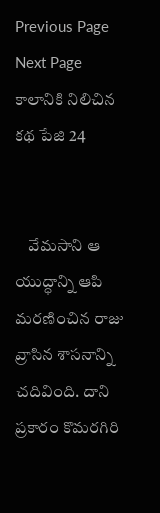Previous Page Next Page
కాలానికి నిలిచిన కథ పేజి 24


    వేమసాని ఆ యుద్ధాన్ని ఆపి మరణించిన రాజు వ్రాసిన శాసనాన్ని చదివింది. దాని ప్రకారం కొమరగిరి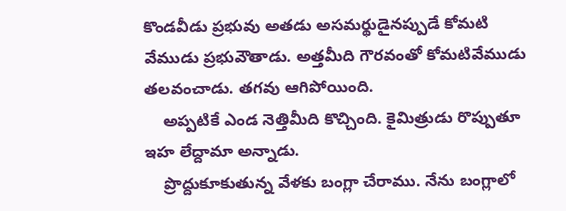కొండవీడు ప్రభువు అతడు అసమర్థుడైనప్పుడే కోమటి వేముడు ప్రభువౌతాడు. అత్తమీది గౌరవంతో కోమటివేముడు తలవంచాడు. తగవు ఆగిపోయింది.
    అప్పటికే ఎండ నెత్తిమీది కొచ్చింది. కైమిత్రుడు రొప్పుతూ ఇహ లేద్దామా అన్నాడు.
    ప్రొద్దుకూకుతున్న వేళకు బంగ్లా చేరాము. నేను బంగ్లాలో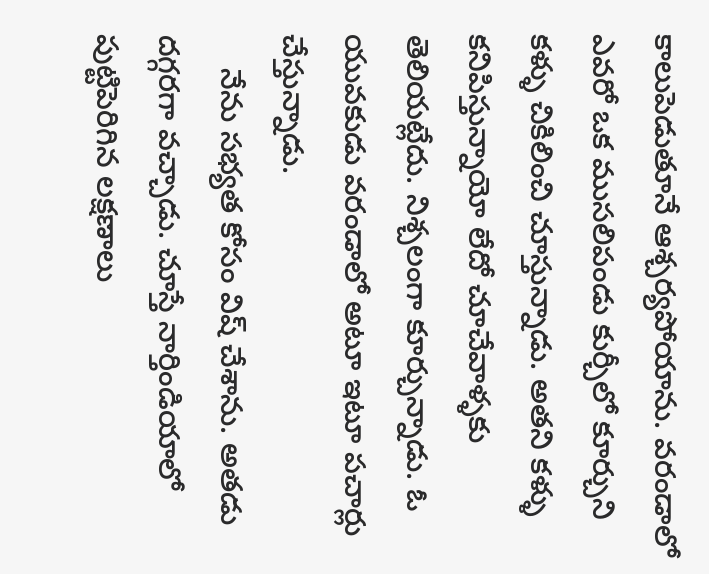కాలుపెడుతూనే ఆశ్చర్యపోయాను. వరండాలో ఎవరో ఒక ముసలిపండు కుర్చీలో కూర్చుని కళ్ళు చికిలించి చూస్తున్నాడు. అతని కళ్ళు కనిపిస్తున్నాయో లేదో చూచేవాళ్ళకు తెలియట్లేదు. నిశ్చలంగా కూర్చున్నాడు. ఓ యువకుడు వరండాలో అటూ ఇటూ పచార్లు చేస్తున్నాడు.
    నేను సభ్యత కోసం విష్ చేశాను. అతడు దగ్గరగా వచ్చాడు. చూస్తే నార్తిండియాలో పుట్టిపెరిగిన లక్షణాలు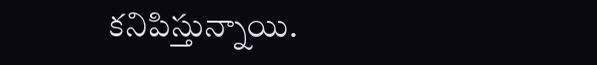కనిపిస్తున్నాయి.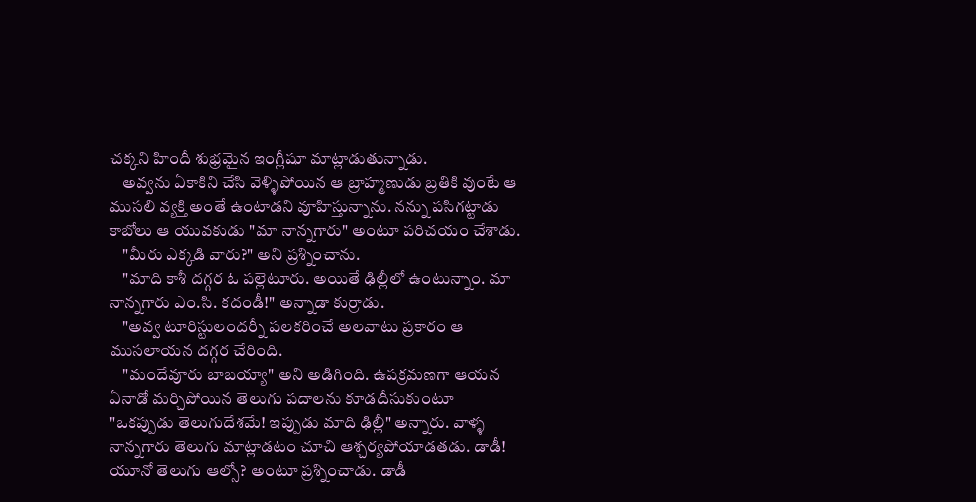చక్కని హిందీ శుభ్రమైన ఇంగ్లీషూ మాట్లాడుతున్నాడు.
    అవ్వను ఏకాకిని చేసి వెళ్ళిపోయిన ఆ బ్రాహ్మణుడు బ్రతికి వుంటే ఆ ముసలి వ్యక్తి అంతే ఉంటాడని వూహిస్తున్నాను. నన్ను పసిగట్టాడు కాబోలు ఆ యువకుడు "మా నాన్నగారు" అంటూ పరిచయం చేశాడు.
    "మీరు ఎక్కడి వారు?" అని ప్రశ్నించాను.
    "మాది కాశీ దగ్గర ఓ పల్లెటూరు. అయితే ఢిల్లీలో ఉంటున్నాం. మా నాన్నగారు ఎం.సి. కదండీ!" అన్నాడా కుర్రాడు.
    "అవ్వ టూరిస్టులందర్నీ పలకరించే అలవాటు ప్రకారం ఆ ముసలాయన దగ్గర చేరింది.
    "మందేవూరు బాబయ్యా" అని అడిగింది. ఉపక్రమణగా ఆయన ఏనాడో మర్చిపోయిన తెలుగు పదాలను కూడదీసుకుంటూ "ఒకప్పుడు తెలుగుదేశమే! ఇప్పుడు మాది ఢిల్లీ" అన్నారు. వాళ్ళ నాన్నగారు తెలుగు మాట్లాడటం చూచి ఆశ్చర్యపోయాడతడు. డాడీ! యూనో తెలుగు ఆల్సో? అంటూ ప్రశ్నించాడు. డాడీ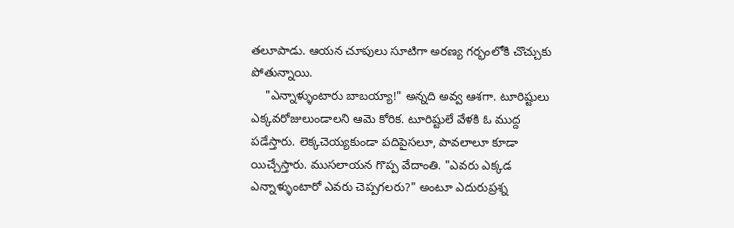తలూపాడు. ఆయన చూపులు సూటిగా అరణ్య గర్భంలోకి చొచ్చుకు పోతున్నాయి.
    "ఎన్నాళ్ళుంటారు బాబయ్యా!" అన్నది అవ్వ ఆశగా. టూరిష్టులు ఎక్కవరోజులుండాలని ఆమె కోరిక. టూరిష్టులే వేళకి ఓ ముద్ద పడేస్తారు. లెక్కచెయ్యకుండా పదిపైసలూ, పావలాలూ కూడా యిచ్చేస్తారు. ముసలాయన గొప్ప వేదాంతి. "ఎవరు ఎక్కడ ఎన్నాళ్ళుంటారో ఎవరు చెప్పగలరు?" అంటూ ఎదురుప్రశ్న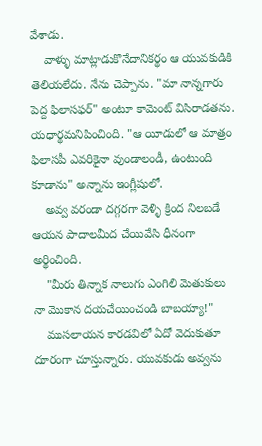వేశాడు.
    వాళ్ళు మాట్లాడుకొనేదానికర్థం ఆ యువకుడికి తెలియలేదు. నేను చెప్పాను. "మా నాన్నగారు పెద్ద ఫిలాసఫర్" అంటూ కామెంట్ విసిరాడతను. యధార్థమనిపించింది. "ఆ యీడులో ఆ మాత్రం ఫిలాసపీ ఎవరికైనా వుండాలండీ, ఉంటుంది కూడాను" అన్నాను ఇంగ్లీషులో.
    అవ్వ వరండా దగ్గరగా వెళ్ళి క్రింద నిలబడే ఆయన పాదాలమీద చేయివేసి ధీనంగా అర్థించింది.
    "మీరు తిన్నాక నాలుగు ఎంగిలి మెతుకులు నా మొకాన దయచేయించండి బాబయ్యా!"
    ముసలాయన కారడవిలో ఏదో వెదుకుతూ దూరంగా చూస్తున్నారు. యువకుడు అవ్వను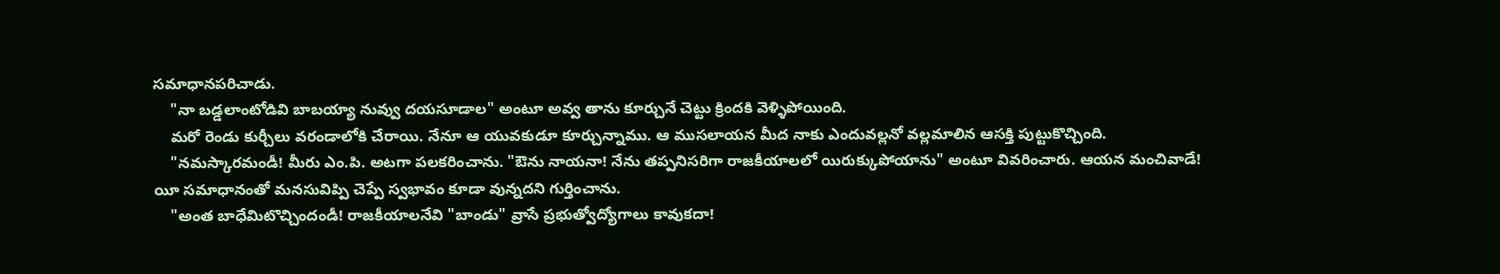సమాధానపరిచాడు.
    "నా బడ్డలాంటోడివి బాబయ్యా నువ్వు దయసూడాల" అంటూ అవ్వ తాను కూర్చునే చెట్టు క్రిందకి వెళ్ళిపోయింది.
    మరో రెండు కుర్చీలు వరండాలోకి చేరాయి. నేనూ ఆ యువకుడూ కూర్చున్నాము. ఆ ముసలాయన మీద నాకు ఎందువల్లనో వల్లమాలిన ఆసక్తి పుట్టుకొచ్చింది.
    "నమస్కారమండీ! మీరు ఎం.పి. అటగా పలకరించాను. "ఔను నాయనా! నేను తప్పనిసరిగా రాజకీయాలలో యిరుక్కుపోయాను" అంటూ వివరించారు. ఆయన మంచివాడే! యీ సమాధానంతో మనసువిప్పి చెప్పే స్వభావం కూడా వున్నదని గుర్తించాను.
    "అంత బాధేమిటొచ్చిందండీ! రాజకీయాలనేవి "బాండు" వ్రాసే ప్రభుత్వోద్యోగాలు కావుకదా!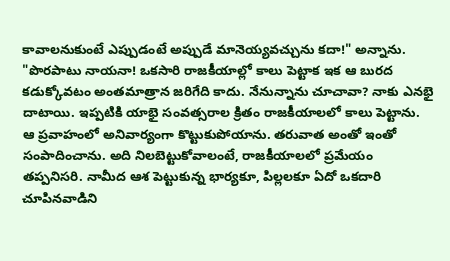కావాలనుకుంటే ఎప్పుడంటే అప్పుడే మానెయ్యవచ్చును కదా!" అన్నాను. "పొరపాటు నాయనా! ఒకసారి రాజకీయాల్లో కాలు పెట్టాక ఇక ఆ బురద కడుక్కోవటం అంతమాత్రాన జరిగేది కాదు. నేనున్నాను చూచావా? నాకు ఎనభై దాటాయి. ఇప్పటికి యాభై సంవత్సరాల క్రితం రాజకీయాలలో కాలు పెట్టాను. ఆ ప్రవాహంలో అనివార్యంగా కొట్టుకుపోయాను. తరువాత అంతో ఇంతో సంపాదించాను. అది నిలబెట్టుకోవాలంటే, రాజకీయాలలో ప్రమేయం తప్పనిసరి. నామీద ఆశ పెట్టుకున్న భార్యకూ, పిల్లలకూ ఏదో ఒకదారి చూపినవాడిని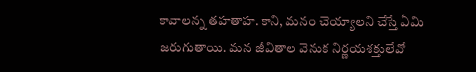కావాలన్న తహతాహ. కాని, మనం చెయ్యాలని చేస్తే ఏమి జరుగుతాయి. మన జీవితాల వెనుక నిర్ణయశక్తులేవో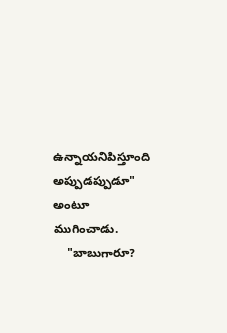ఉన్నాయనిపిస్తూంది అప్పుడప్పుడూ" అంటూ ముగించాడు.
    "బాబుగారూ?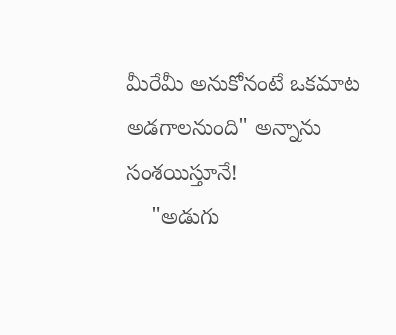మీరేమీ అనుకోనంటే ఒకమాట అడగాలనుంది" అన్నాను సంశయిస్తూనే!
    "అడుగు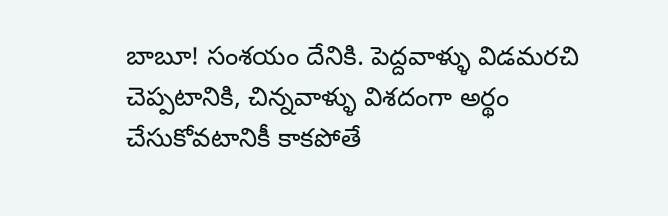బాబూ! సంశయం దేనికి. పెద్దవాళ్ళు విడమరచి చెప్పటానికి, చిన్నవాళ్ళు విశదంగా అర్థం చేసుకోవటానికీ కాకపోతే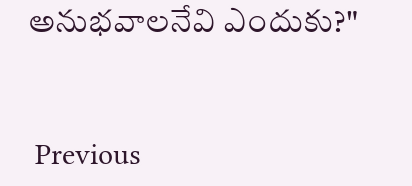అనుభవాలనేవి ఎందుకు?"


 Previous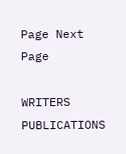Page Next Page

WRITERS
PUBLICATIONS